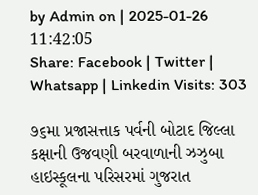by Admin on | 2025-01-26 11:42:05
Share: Facebook | Twitter | Whatsapp | Linkedin Visits: 303

૭૬મા પ્રજાસત્તાક પર્વની બોટાદ જિલ્લા કક્ષાની ઉજવણી બરવાળાની ઝઝુબા હાઇસ્કૂલના પરિસરમાં ગુજરાત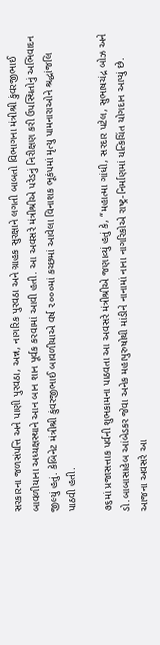સરકારના જળસંપત્તિ અને પાણી પુરવઠા, અન્ન, નાગરિક પુરવઠા અને ગ્રાહક સુરક્ષાને લગતી બાબતો વિભાગના મંત્રીશ્રી કુંવરજીભાઈ બાવળીયાના અધ્યક્ષસ્થાને આન બાન શાન પૂર્વક કરવામાં આવી હતી. આ અવસરે મંત્રીશ્રીએ પરેડનું નિરીક્ષણ કરી ઉપસ્થિતોનું અભિવાદન જીલ્યું હતું. કેબિનેટ મંત્રીશ્રી કુંવરજીભાઈ બાવળીયાએ વર્ષ ૨૦૦૦માં કચ્છમાં આવેલા વિનાશક ભૂકંપમાં મૃત્યુ પામનારાઓને શ્રદ્ધાંજલિ પાઠવી હતી.

૭૬માં પ્રજાસત્તાક પર્વની શુભકામના પાઠવતા આ અવસરે મંત્રીશ્રીએ જણાવ્યું હતું કે, “મહાત્મા ગાંધી, સરદાર પટેલ, સુભાષચંદ્ર બોઝ અને ડો.બાબાસાહેબ આંબેડકર જેવા અનેક મહાપુરુષોથી માંડીને નાનામાં નાના નાગરિકોએ રાષ્ટ્ર-નિર્માણમાં યત્કિચિંત યોગદાન આપ્યું છે. આજના અવસરે આ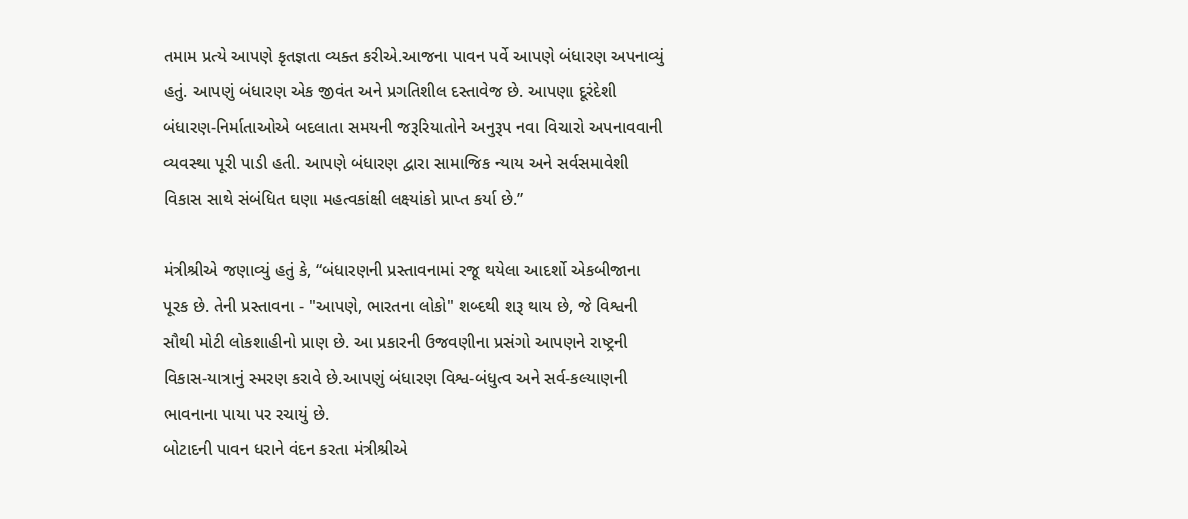તમામ પ્રત્યે આપણે કૃતજ્ઞતા વ્યક્ત કરીએ.આજના પાવન પર્વે આપણે બંધારણ અપનાવ્યું હતું. આપણું બંધારણ એક જીવંત અને પ્રગતિશીલ દસ્તાવેજ છે. આપણા દૂરંદેશી બંધારણ-નિર્માતાઓએ બદલાતા સમયની જરૂરિયાતોને અનુરૂપ નવા વિચારો અપનાવવાની વ્યવસ્થા પૂરી પાડી હતી. આપણે બંધારણ દ્વારા સામાજિક ન્યાય અને સર્વસમાવેશી વિકાસ સાથે સંબંધિત ઘણા મહત્વકાંક્ષી લક્ષ્યાંકો પ્રાપ્ત કર્યા છે.”

મંત્રીશ્રીએ જણાવ્યું હતું કે, “બંધારણની પ્રસ્તાવનામાં રજૂ થયેલા આદર્શો એકબીજાના પૂરક છે. તેની પ્રસ્તાવના - "આપણે, ભારતના લોકો" શબ્દથી શરૂ થાય છે, જે વિશ્વની સૌથી મોટી લોકશાહીનો પ્રાણ છે. આ પ્રકારની ઉજવણીના પ્રસંગો આપણને રાષ્ટ્રની વિકાસ-યાત્રાનું સ્મરણ કરાવે છે.આપણું બંધારણ વિશ્વ-બંધુત્વ અને સર્વ-કલ્યાણની ભાવનાના પાયા પર રચાયું છે.
બોટાદની પાવન ધરાને વંદન કરતા મંત્રીશ્રીએ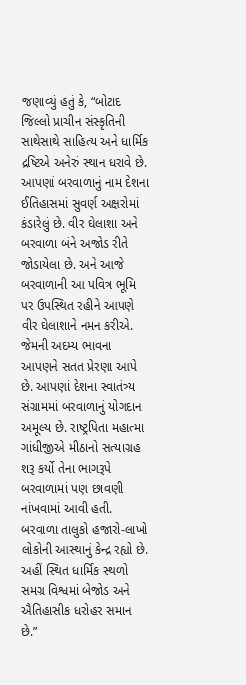જણાવ્યું હતું કે, “બોટાદ જિલ્લો પ્રાચીન સંસ્કૃતિની સાથેસાથે સાહિત્ય અને ધાર્મિક દ્રષ્ટિએ અનેરું સ્થાન ધરાવે છે. આપણાં બરવાળાનું નામ દેશના ઈતિહાસમાં સુવર્ણ અક્ષરોમાં કંડારેલું છે. વીર ઘેલાશા અને બરવાળા બંને અજોડ રીતે જોડાયેલા છે. અને આજે બરવાળાની આ પવિત્ર ભૂમિ પર ઉપસ્થિત રહીને આપણે વીર ઘેલાશાને નમન કરીએ. જેમની અદમ્ય ભાવના આપણને સતત પ્રેરણા આપે છે. આપણાં દેશના સ્વાતંત્ર્ય સંગ્રામમાં બરવાળાનું યોગદાન અમૂલ્ય છે. રાષ્ટ્રપિતા મહાત્મા ગાંધીજીએ મીઠાનો સત્યાગ્રહ શરૂ કર્યો તેના ભાગરૂપે બરવાળામાં પણ છાવણી નાંખવામાં આવી હતી. બરવાળા તાલુકો હજારો-લાખો લોકોની આસ્થાનું કેન્દ્ર રહ્યો છે. અહીં સ્થિત ધાર્મિક સ્થળો સમગ્ર વિશ્વમાં બેજોડ અને ઐતિહાસીક ધરોહર સમાન છે.”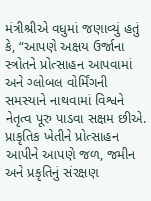મંત્રીશ્રીએ વધુમાં જણાવ્યું હતું કે, “આપણે અક્ષય ઉર્જાના સ્ત્રોતને પ્રોત્સાહન આપવામાં અને ગ્લોબલ વોર્મિંગની સમસ્યાને નાથવામાં વિશ્વને નેતૃત્વ પૂરુ પાડવા સક્ષમ છીએ. પ્રાકૃતિક ખેતીને પ્રોત્સાહન આપીને આપણે જળ, જમીન અને પ્રકૃતિનું સંરક્ષણ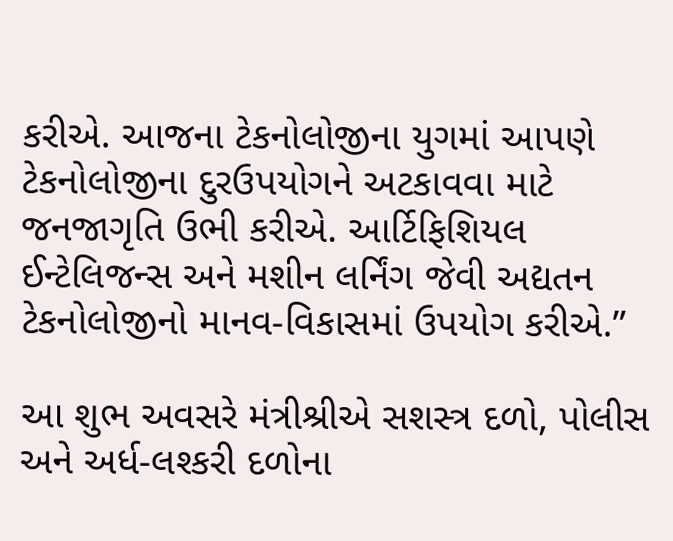કરીએ. આજના ટેકનોલોજીના યુગમાં આપણે ટેકનોલોજીના દુરઉપયોગને અટકાવવા માટે જનજાગૃતિ ઉભી કરીએ. આર્ટિફિશિયલ ઈન્ટેલિજન્સ અને મશીન લર્નિંગ જેવી અદ્યતન ટેકનોલોજીનો માનવ-વિકાસમાં ઉપયોગ કરીએ.”

આ શુભ અવસરે મંત્રીશ્રીએ સશસ્ત્ર દળો, પોલીસ અને અર્ધ-લશ્કરી દળોના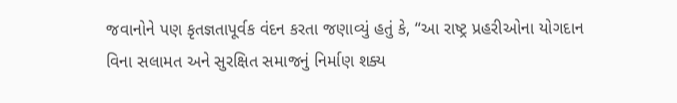જવાનોને પણ કૃતજ્ઞતાપૂર્વક વંદન કરતા જણાવ્યું હતું કે, “આ રાષ્ટ્ર પ્રહરીઓના યોગદાન વિના સલામત અને સુરક્ષિત સમાજનું નિર્માણ શક્ય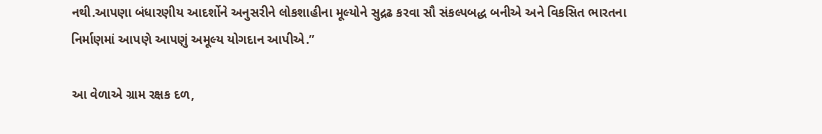નથી.આપણા બંધારણીય આદર્શોને અનુસરીને લોકશાહીના મૂલ્યોને સુદ્રઢ કરવા સૌ સંકલ્પબદ્ધ બનીએ અને વિકસિત ભારતના નિર્માણમાં આપણે આપણું અમૂલ્ય યોગદાન આપીએ.”

આ વેળાએ ગ્રામ રક્ષક દળ,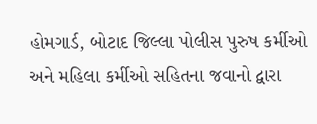હોમગાર્ડ, બોટાદ જિલ્લા પોલીસ પુરુષ કર્મીઓ અને મહિલા કર્મીઓ સહિતના જવાનો દ્વારા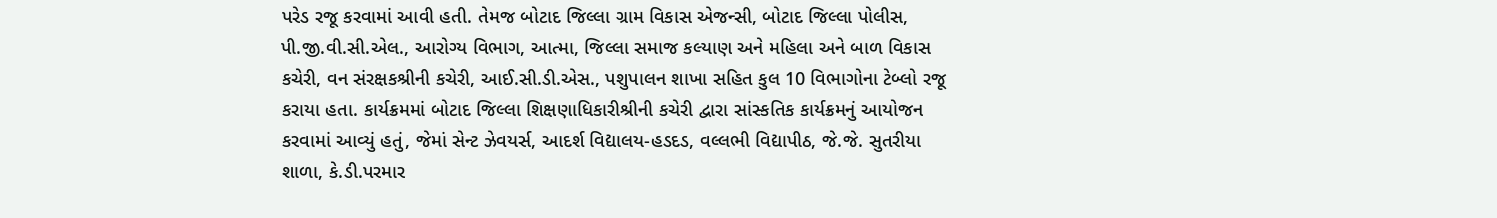પરેડ રજૂ કરવામાં આવી હતી. તેમજ બોટાદ જિલ્લા ગ્રામ વિકાસ એજન્સી, બોટાદ જિલ્લા પોલીસ, પી.જી.વી.સી.એલ., આરોગ્ય વિભાગ, આત્મા, જિલ્લા સમાજ કલ્યાણ અને મહિલા અને બાળ વિકાસ કચેરી, વન સંરક્ષકશ્રીની કચેરી, આઈ.સી.ડી.એસ., પશુપાલન શાખા સહિત કુલ 10 વિભાગોના ટેબ્લો રજૂ કરાયા હતા. કાર્યક્રમમાં બોટાદ જિલ્લા શિક્ષણાધિકારીશ્રીની કચેરી દ્વારા સાંસ્કતિક કાર્યક્રમનું આયોજન કરવામાં આવ્યું હતું, જેમાં સેન્ટ ઝેવયર્સ, આદર્શ વિદ્યાલય-હડદડ, વલ્લભી વિદ્યાપીઠ, જે.જે. સુતરીયા શાળા, કે.ડી.પરમાર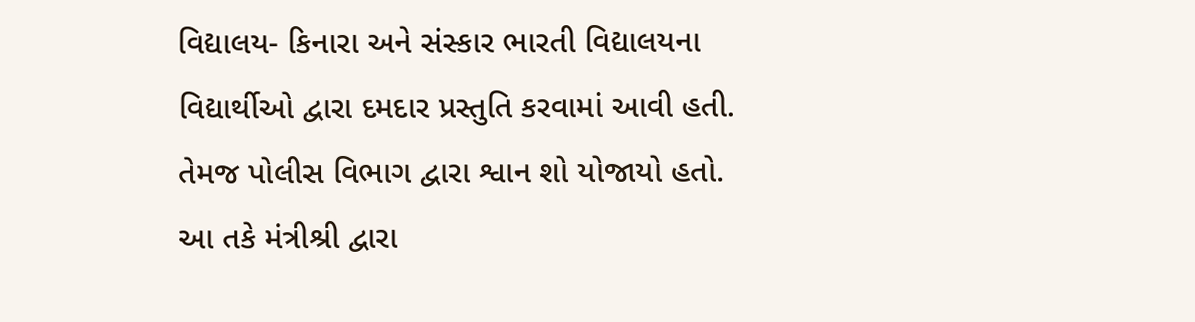વિદ્યાલય- કિનારા અને સંસ્કાર ભારતી વિદ્યાલયના વિદ્યાર્થીઓ દ્વારા દમદાર પ્રસ્તુતિ કરવામાં આવી હતી. તેમજ પોલીસ વિભાગ દ્વારા શ્વાન શો યોજાયો હતો. આ તકે મંત્રીશ્રી દ્વારા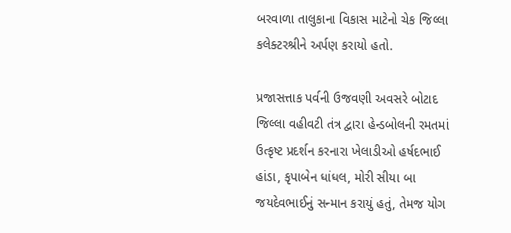બરવાળા તાલુકાના વિકાસ માટેનો ચેક જિલ્લા કલેક્ટરશ્રીને અર્પણ કરાયો હતો.

પ્રજાસત્તાક પર્વની ઉજવણી અવસરે બોટાદ જિલ્લા વહીવટી તંત્ર દ્વારા હેન્ડબોલની રમતમાં ઉત્કૃષ્ટ પ્રદર્શન કરનારા ખેલાડીઓ હર્ષદભાઈ હાંડા, કૃપાબેન ધાંધલ, મોરી સીયા બા જયદેવભાઈનું સન્માન કરાયું હતું, તેમજ યોગ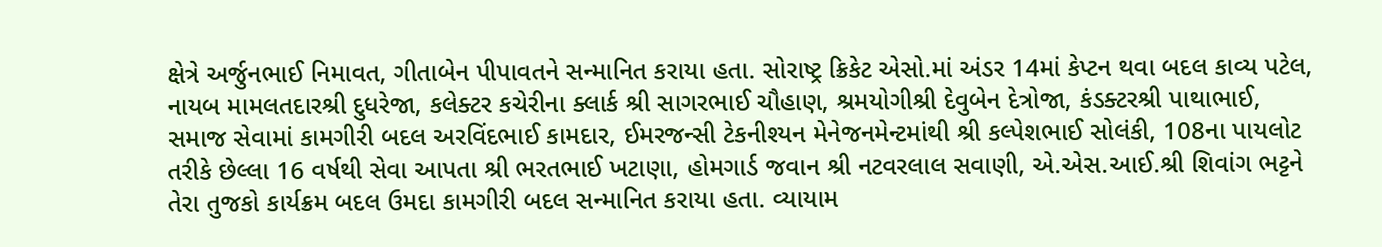ક્ષેત્રે અર્જુનભાઈ નિમાવત, ગીતાબેન પીપાવતને સન્માનિત કરાયા હતા. સોરાષ્ટ્ર ક્રિકેટ એસો.માં અંડર 14માં કેપ્ટન થવા બદલ કાવ્ય પટેલ, નાયબ મામલતદારશ્રી દુધરેજા, કલેક્ટર કચેરીના ક્લાર્ક શ્રી સાગરભાઈ ચૌહાણ, શ્રમયોગીશ્રી દેવુબેન દેત્રોજા, કંડક્ટરશ્રી પાથાભાઈ, સમાજ સેવામાં કામગીરી બદલ અરવિંદભાઈ કામદાર, ઈમરજન્સી ટેકનીશ્યન મેનેજનમેન્ટમાંથી શ્રી કલ્પેશભાઈ સોલંકી, 108ના પાયલોટ તરીકે છેલ્લા 16 વર્ષથી સેવા આપતા શ્રી ભરતભાઈ ખટાણા, હોમગાર્ડ જવાન શ્રી નટવરલાલ સવાણી, એ.એસ.આઈ.શ્રી શિવાંગ ભટ્ટને તેરા તુજકો કાર્યક્રમ બદલ ઉમદા કામગીરી બદલ સન્માનિત કરાયા હતા. વ્યાયામ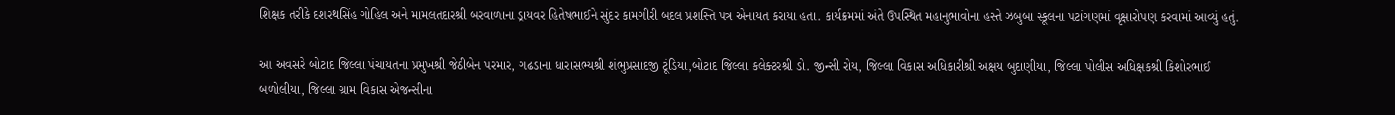શિક્ષક તરીકે દશરથસિંહ ગોહિલ અને મામલતદારશ્રી બરવાળાના ડ્રાયવર હિતેષભાઈને સુંદર કામગીરી બદલ પ્રશસ્તિ પત્ર એનાયત કરાયા હતા. કાર્યક્રમમાં અંતે ઉપસ્થિત મહાનુભાવોના હસ્તે ઝબુબા સ્કૂલના પટાંગણમાં વૃક્ષારોપણ કરવામાં આવ્યું હતું.

આ અવસરે બોટાદ જિલ્લા પંચાયતના પ્રમુખશ્રી જેઠીબેન પરમાર, ગઢડાના ધારાસભ્યશ્રી શંભુપ્રસાદજી ટૂંડિયા,બોટાદ જિલ્લા કલેક્ટરશ્રી ડો. જીન્સી રોય, જિલ્લા વિકાસ અધિકારીશ્રી અક્ષય બુદાણીયા, જિલ્લા પોલીસ અધિક્ષકશ્રી કિશોરભાઈ બળોલીયા, જિલ્લા ગ્રામ વિકાસ એજન્સીના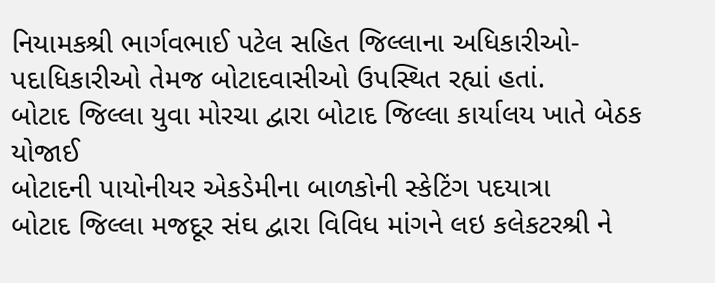નિયામકશ્રી ભાર્ગવભાઈ પટેલ સહિત જિલ્લાના અધિકારીઓ-પદાધિકારીઓ તેમજ બોટાદવાસીઓ ઉપસ્થિત રહ્યાં હતાં.
બોટાદ જિલ્લા યુવા મોરચા દ્વારા બોટાદ જિલ્લા કાર્યાલય ખાતે બેઠક યોજાઈ
બોટાદની પાયોનીયર એકડેમીના બાળકોની સ્કેટિંગ પદયાત્રા
બોટાદ જિલ્લા મજદૂર સંઘ દ્વારા વિવિધ માંગને લઇ કલેકટરશ્રી ને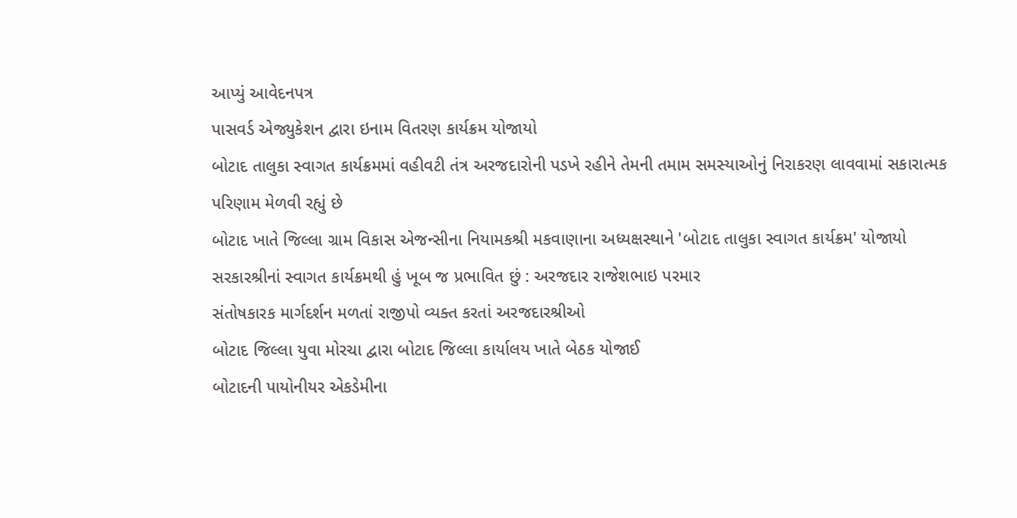આપ્યું આવેદનપત્ર
પાસવર્ડ એજ્યુકેશન દ્વારા ઇનામ વિતરણ કાર્યક્રમ યોજાયો
બોટાદ તાલુકા સ્વાગત કાર્યક્રમમાં વહીવટી તંત્ર અરજદારોની પડખે રહીને તેમની તમામ સમસ્યાઓનું નિરાકરણ લાવવામાં સકારાત્મક પરિણામ મેળવી રહ્યું છે
બોટાદ ખાતે જિલ્લા ગ્રામ વિકાસ એજન્સીના નિયામકશ્રી મકવાણાના અધ્યક્ષસ્થાને 'બોટાદ તાલુકા સ્વાગત કાર્યક્રમ' યોજાયો
સરકારશ્રીનાં સ્વાગત કાર્યક્રમથી હું ખૂબ જ પ્રભાવિત છું : અરજદાર રાજેશભાઇ પરમાર
સંતોષકારક માર્ગદર્શન મળતાં રાજીપો વ્યક્ત કરતાં અરજદારશ્રીઓ
બોટાદ જિલ્લા યુવા મોરચા દ્વારા બોટાદ જિલ્લા કાર્યાલય ખાતે બેઠક યોજાઈ
બોટાદની પાયોનીયર એકડેમીના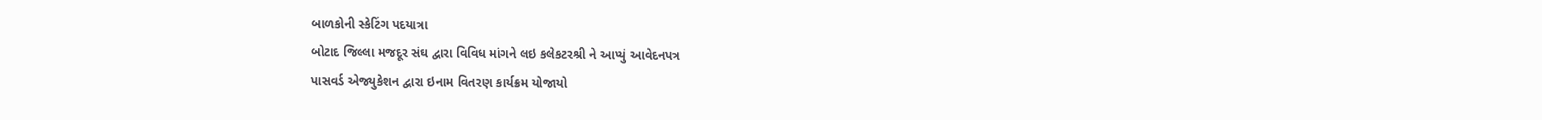બાળકોની સ્કેટિંગ પદયાત્રા
બોટાદ જિલ્લા મજદૂર સંઘ દ્વારા વિવિધ માંગને લઇ કલેકટરશ્રી ને આપ્યું આવેદનપત્ર
પાસવર્ડ એજ્યુકેશન દ્વારા ઇનામ વિતરણ કાર્યક્રમ યોજાયો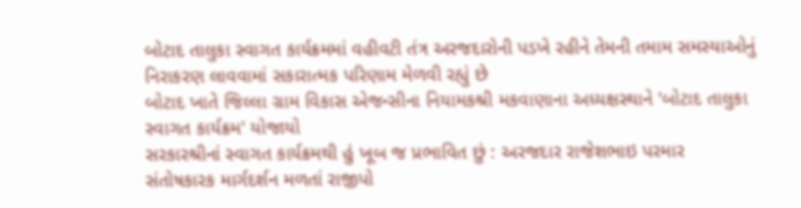બોટાદ તાલુકા સ્વાગત કાર્યક્રમમાં વહીવટી તંત્ર અરજદારોની પડખે રહીને તેમની તમામ સમસ્યાઓનું નિરાકરણ લાવવામાં સકારાત્મક પરિણામ મેળવી રહ્યું છે
બોટાદ ખાતે જિલ્લા ગ્રામ વિકાસ એજન્સીના નિયામકશ્રી મકવાણાના અધ્યક્ષસ્થાને 'બોટાદ તાલુકા સ્વાગત કાર્યક્રમ' યોજાયો
સરકારશ્રીનાં સ્વાગત કાર્યક્રમથી હું ખૂબ જ પ્રભાવિત છું : અરજદાર રાજેશભાઇ પરમાર
સંતોષકારક માર્ગદર્શન મળતાં રાજીપો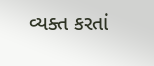વ્યક્ત કરતાં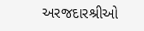અરજદારશ્રીઓ